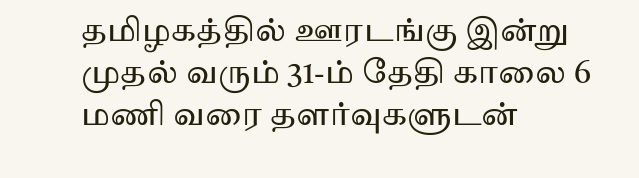தமிழகத்தில் ஊரடங்கு இன்று முதல் வரும் 31-ம் தேதி காலை 6 மணி வரை தளர்வுகளுடன்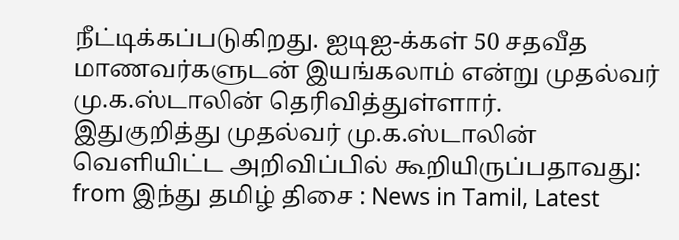நீட்டிக்கப்படுகிறது. ஐடிஐ-க்கள் 50 சதவீத மாணவர்களுடன் இயங்கலாம் என்று முதல்வர் மு.க.ஸ்டாலின் தெரிவித்துள்ளார்.
இதுகுறித்து முதல்வர் மு.க.ஸ்டாலின் வெளியிட்ட அறிவிப்பில் கூறியிருப்பதாவது:
from இந்து தமிழ் திசை : News in Tamil, Latest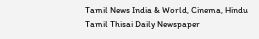Tamil News India & World, Cinema, Hindu Tamil Thisai Daily Newspaper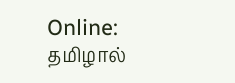Online: தமிழால்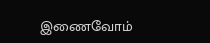இணைவோம்